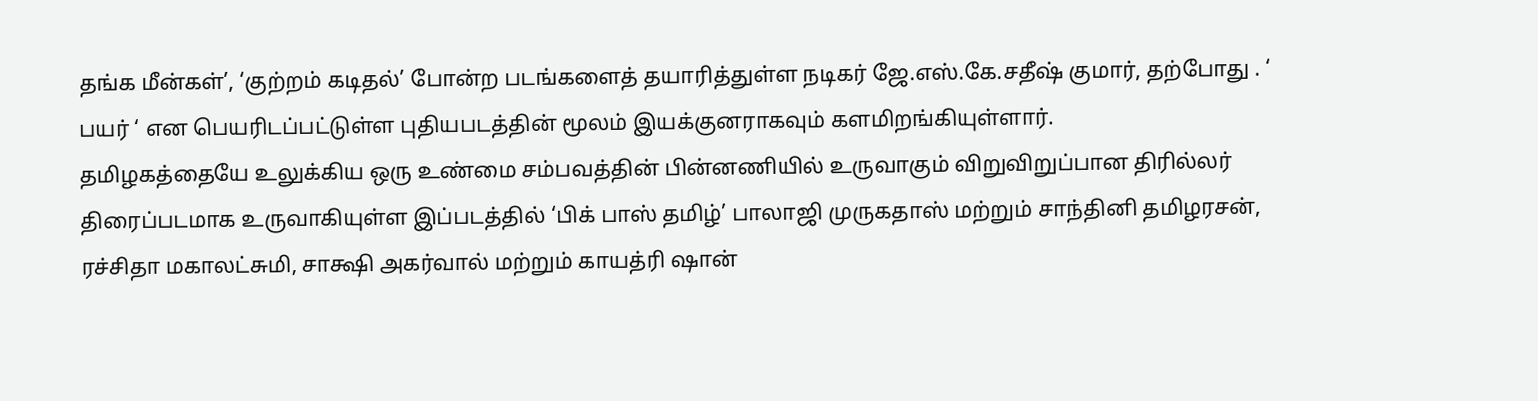தங்க மீன்கள்’, ‘குற்றம் கடிதல்’ போன்ற படங்களைத் தயாரித்துள்ள நடிகர் ஜே.எஸ்.கே.சதீஷ் குமார், தற்போது . ‘ பயர் ‘ என பெயரிடப்பட்டுள்ள புதியபடத்தின் மூலம் இயக்குனராகவும் களமிறங்கியுள்ளார்.
தமிழகத்தையே உலுக்கிய ஒரு உண்மை சம்பவத்தின் பின்னணியில் உருவாகும் விறுவிறுப்பான திரில்லர் திரைப்படமாக உருவாகியுள்ள இப்படத்தில் ‘பிக் பாஸ் தமிழ்’ பாலாஜி முருகதாஸ் மற்றும் சாந்தினி தமிழரசன், ரச்சிதா மகாலட்சுமி, சாக்ஷி அகர்வால் மற்றும் காயத்ரி ஷான்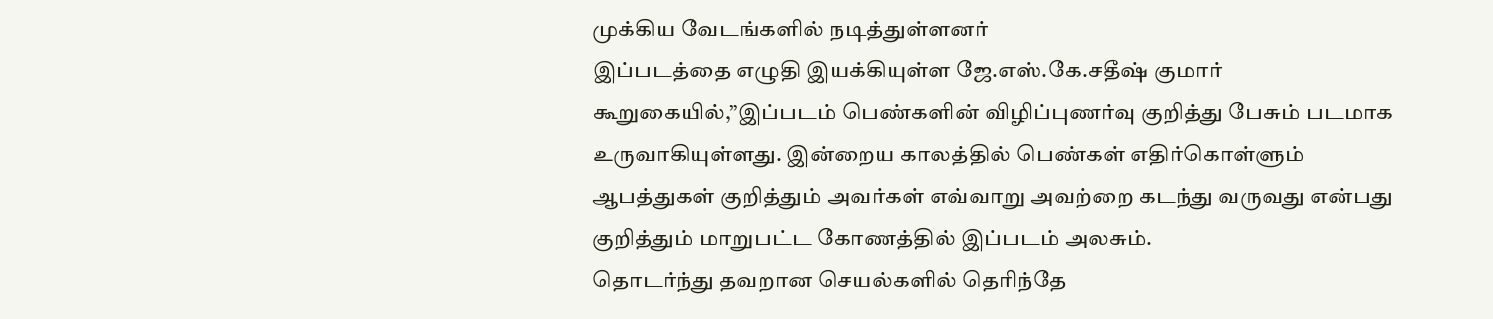முக்கிய வேடங்களில் நடித்துள்ளனர்
இப்படத்தை எழுதி இயக்கியுள்ள ஜே.எஸ்.கே.சதீஷ் குமார் கூறுகையில்,”இப்படம் பெண்களின் விழிப்புணர்வு குறித்து பேசும் படமாக உருவாகியுள்ளது. இன்றைய காலத்தில் பெண்கள் எதிர்கொள்ளும் ஆபத்துகள் குறித்தும் அவர்கள் எவ்வாறு அவற்றை கடந்து வருவது என்பது குறித்தும் மாறுபட்ட கோணத்தில் இப்படம் அலசும்.
தொடர்ந்து தவறான செயல்களில் தெரிந்தே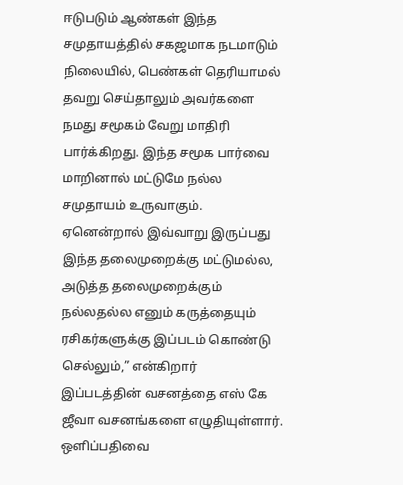ஈடுபடும் ஆண்கள் இந்த சமுதாயத்தில் சகஜமாக நடமாடும் நிலையில், பெண்கள் தெரியாமல் தவறு செய்தாலும் அவர்களை நமது சமூகம் வேறு மாதிரி பார்க்கிறது. இந்த சமூக பார்வை மாறினால் மட்டுமே நல்ல சமுதாயம் உருவாகும். ஏனென்றால் இவ்வாறு இருப்பது இந்த தலைமுறைக்கு மட்டுமல்ல, அடுத்த தலைமுறைக்கும் நல்லதல்ல எனும் கருத்தையும் ரசிகர்களுக்கு இப்படம் கொண்டு செல்லும்,” என்கிறார்
இப்படத்தின் வசனத்தை எஸ் கே ஜீவா வசனங்களை எழுதியுள்ளார். ஒளிப்பதிவை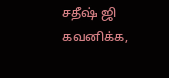சதீஷ் ஜி கவனிக்க,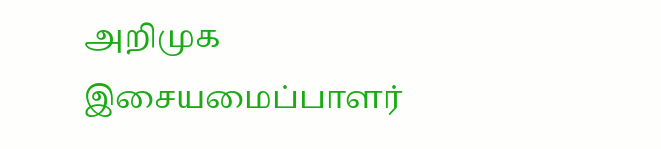அறிமுக இசையமைப்பாளர்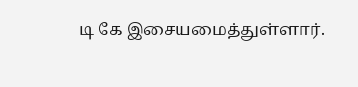டி கே இசையமைத்துள்ளார்.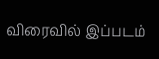விரைவில் இப்படம்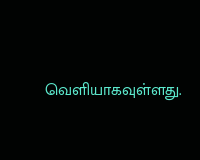வெளியாகவுள்ளது.